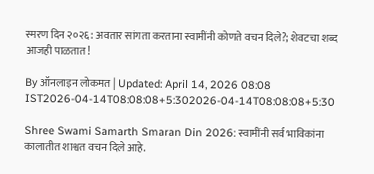स्मरण दिन २०२६: अवतार सांगता करताना स्वामींनी कोणते वचन दिले?; शेवटचा शब्द आजही पाळतात!

By ऑनलाइन लोकमत | Updated: April 14, 2026 08:08 IST2026-04-14T08:08:08+5:302026-04-14T08:08:08+5:30

Shree Swami Samarth Smaran Din 2026: स्वामींनी सर्व भाविकांना कालातीत शाश्वत वचन दिले आहे.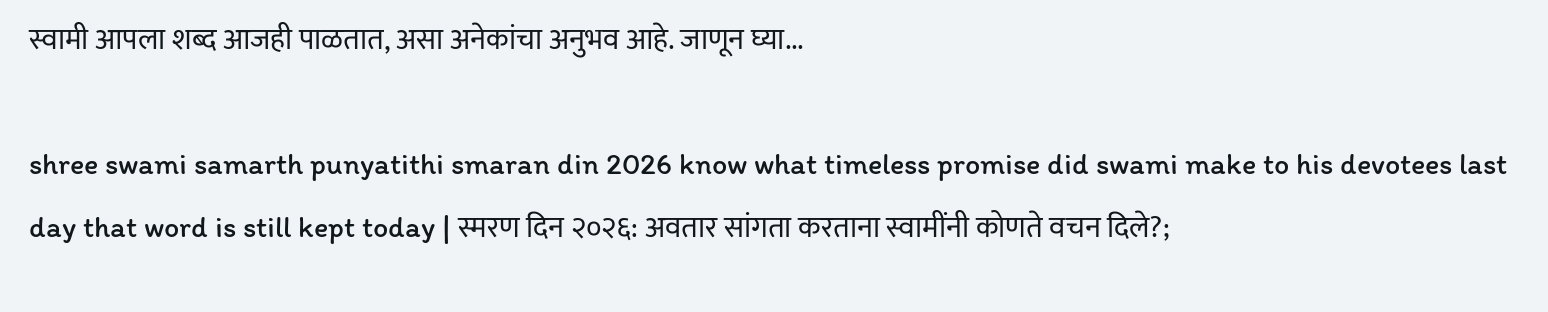स्वामी आपला शब्द आजही पाळतात, असा अनेकांचा अनुभव आहे. जाणून घ्या...

shree swami samarth punyatithi smaran din 2026 know what timeless promise did swami make to his devotees last day that word is still kept today | स्मरण दिन २०२६: अवतार सांगता करताना स्वामींनी कोणते वचन दिले?;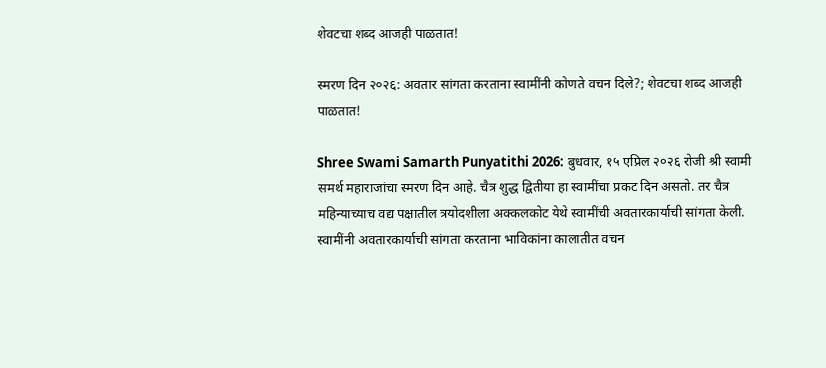शेवटचा शब्द आजही पाळतात!

स्मरण दिन २०२६: अवतार सांगता करताना स्वामींनी कोणते वचन दिले?; शेवटचा शब्द आजही पाळतात!

Shree Swami Samarth Punyatithi 2026: बुधवार, १५ एप्रिल २०२६ रोजी श्री स्वामी समर्थ महाराजांचा स्मरण दिन आहे. चैत्र शुद्ध द्वितीया हा स्वामींचा प्रकट दिन असतो. तर चैत्र महिन्याच्याच वद्य पक्षातील त्रयोदशीला अक्कलकोट येथे स्वामींची अवतारकार्याची सांगता केली. स्वामींनी अवतारकार्याची सांगता करताना भाविकांना कालातीत वचन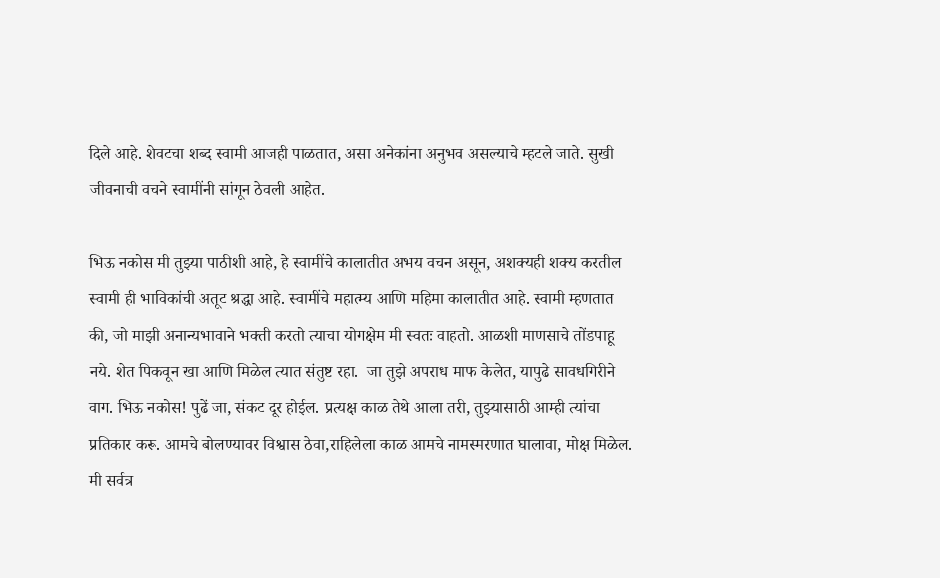दिले आहे. शेवटचा शब्द स्वामी आजही पाळतात, असा अनेकांना अनुभव असल्याचे म्हटले जाते. सुखी जीवनाची वचने स्वामींनी सांगून ठेवली आहेत.

भिऊ नकोस मी तुझ्या पाठीशी आहे, हे स्वामींचे कालातीत अभय वचन असून, अशक्यही शक्य करतील स्वामी ही भाविकांची अतूट श्रद्धा आहे. स्वामींचे महात्म्य आणि महिमा कालातीत आहे. स्वामी म्हणतात की, जो माझी अनान्यभावाने भक्ती करतो त्याचा योगक्षेम मी स्वतः वाहतो. आळशी माणसाचे तोंडपाहू नये. शेत पिकवून खा आणि मिळेल त्यात संतुष्ट रहा.  जा तुझे अपराध माफ केलेत, यापुढे सावधगिरीने वाग. भिऊ नकोस! पुढें जा, संकट दूर होईल. प्रत्यक्ष काळ तेथे आला तरी, तुझ्यासाठी आम्ही त्यांचा प्रतिकार करू. आमचे बोलण्यावर विश्वास ठेवा,राहिलेला काळ आमचे नामस्मरणात घालावा, मोक्ष मिळेल. मी सर्वत्र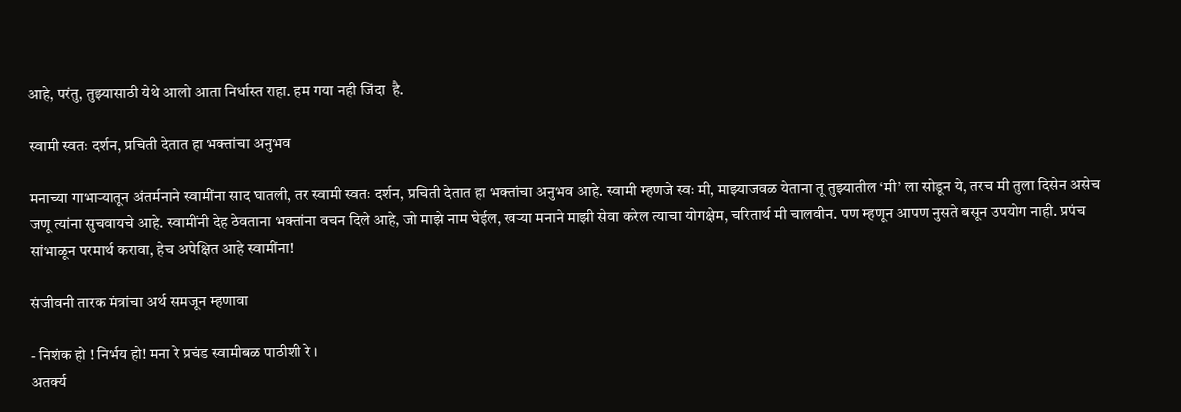आहे, परंतु, तुझ्यासाठी येथे आलो आता निर्धास्त राहा. हम गया नही जिंदा  है.

स्वामी स्वतः दर्शन, प्रचिती देतात हा भक्तांचा अनुभव

मनाच्या गाभाऱ्यातून अंतर्मनाने स्वामींना साद घातली, तर स्वामी स्वतः दर्शन, प्रचिती देतात हा भक्तांचा अनुभव आहे. स्वामी म्हणजे स्वः मी, माझ्याजवळ येताना तू तुझ्यातील ‘मी’ ला सोडून ये, तरच मी तुला दिसेन असेच जणू त्यांना सुचवायचे आहे. स्वामींनी देह ठेवताना भक्तांना वचन दिले आहे, जो माझे नाम घेईल, खऱ्या मनाने माझी सेवा करेल त्याचा योगक्षेम, चरितार्थ मी चालवीन. पण म्हणून आपण नुसते बसून उपयोग नाही. प्रपंच सांभाळून परमार्थ करावा, हेच अपेक्षित आहे स्वामींना!

संजीवनी तारक मंत्रांचा अर्थ समजून म्हणावा

- निशंक हो ! निर्भय हो! मना रे प्रचंड स्वामीबळ पाठीशी रे ।
अतर्क्य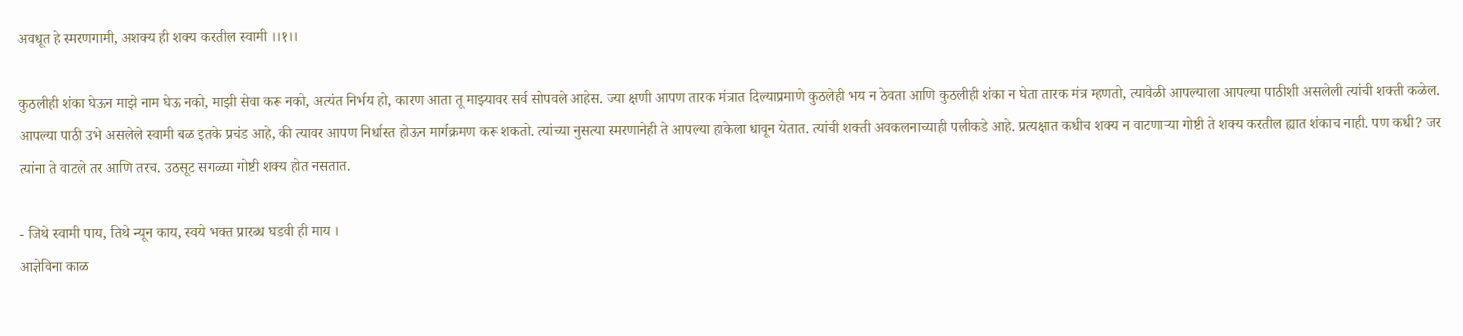अवधूत हे स्मरणगामी, अशक्य ही शक्य करतील स्वामी ।।१।।

कुठलीही शंका घेऊन माझे नाम घेऊ नको, माझी सेवा करू नको, अत्यंत निर्भय हो, कारण आता तू माझ्यावर सर्व सोपवले आहेस. ज्या क्षणी आपण तारक मंत्रात दिल्याप्रमाणे कुठलेही भय न ठेवता आणि कुठलीही शंका न घेता तारक मंत्र म्हणतो, त्यावेळी आपल्याला आपल्या पाठीशी असलेली त्यांची शक्ती कळेल. आपल्या पाठी उभे असलेले स्वामी बळ इतके प्रचंड आहे, की त्यावर आपण निर्धास्त होऊन मार्गक्रमण करू शकतो. त्यांच्या नुसत्या स्मरणानेही ते आपल्या हाकेला धावून येतात. त्यांची शक्ती अवकलनाच्याही पलीकडे आहे. प्रत्यक्षात कधीच शक्य न वाटणाऱ्या गोष्टी ते शक्य करतील ह्यात शंकाच नाही. पण कधी? जर त्यांना ते वाटले तर आणि तरच. उठसूट सगळ्या गोष्टी शक्य होत नसतात.

- जिथे स्वामी पाय, तिथे न्यून काय, स्वये भक्त प्रारब्ध घडवी ही माय ।
आज्ञेविना काळ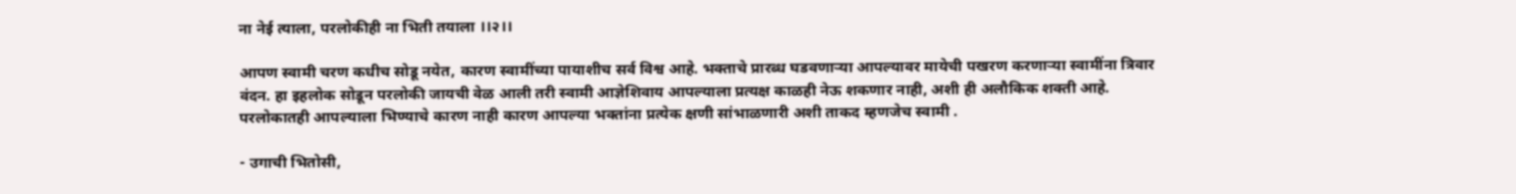ना नेई त्याला, परलोकीही ना भिती तयाला ।।२।।

आपण स्वामी चरण कधीच सोडू नयेत, कारण स्वामींच्या पायाशीच सर्व विश्व आहे. भक्ताचे प्रारब्ध घडवणाऱ्या आपल्यावर मायेची पखरण करणाऱ्या स्वामींना त्रिवार वंदन. हा इहलोक सोडून परलोकी जायची वेळ आली तरी स्वामी आज्ञेशिवाय आपल्याला प्रत्यक्ष काळही नेऊ शकणार नाही, अशी ही अलौकिक शक्ती आहे. परलोकातही आपल्याला भिण्याचे कारण नाही कारण आपल्या भक्तांना प्रत्येक क्षणी सांभाळणारी अशी ताकद म्हणजेच स्वामी .

- उगाची भितोसी,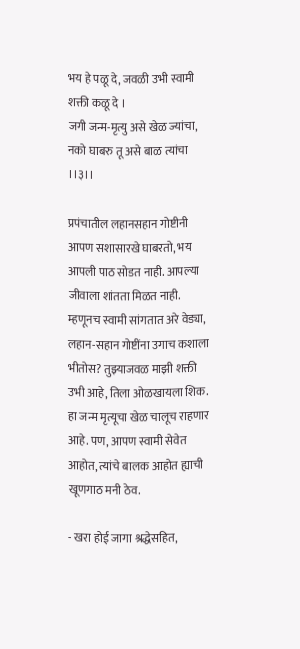भय हे पळू दे, जवळी उभी स्वामी शक्ती कळू दे ।
जगी जन्म-मृत्यु असे खेळ ज्यांचा, नको घाबरु तू असे बाळ त्यांचा ।।३।।

प्रपंचातील लहानसहान गोष्टीनी आपण सशासारखे घाबरतो, भय आपली पाठ सोडत नाही. आपल्या जीवाला शांतता मिळत नाही. म्हणूनच स्वामी सांगतात अरे वेड्या, लहान-सहान गोष्टींना उगाच कशाला भीतोस? तुझ्याजवळ माझी शक्ती उभी आहे, तिला ओळखायला शिक. हा जन्म मृत्यूचा खेळ चालूच राहणार आहे. पण, आपण स्वामी सेवेत आहोत, त्यांचे बालक आहोत ह्याची खूणगाठ मनी ठेव.

- खरा होई जागा श्रद्धेसहित,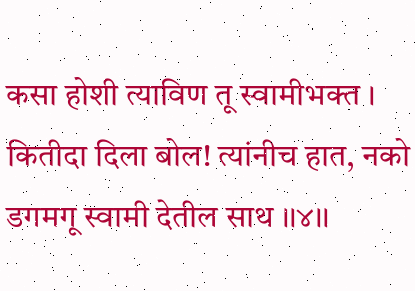कसा होशी त्याविण तू स्वामीभक्त ।
कितीदा दिला बोल! त्यांनीच हात, नको डगमगू स्वामी देतील साथ ।।४।।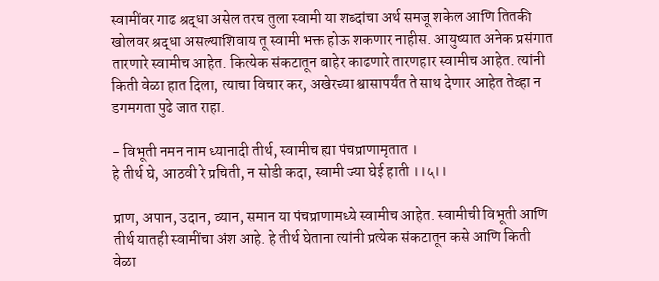स्वामींवर गाढ श्रद्धा असेल तरच तुला स्वामी या शब्दांचा अर्थ समजू शकेल आणि तितकी खोलवर श्रद्धा असल्याशिवाय तू स्वामी भक्त होऊ शकणार नाहीस. आयुष्यात अनेक प्रसंगात तारणारे स्वामीच आहेत. कित्येक संकटातून बाहेर काढणारे तारणहार स्वामीच आहेत. त्यांनी किती वेळा हात दिला, त्याचा विचार कर, अखेरच्या श्वासापर्यंत ते साथ देणार आहेत तेव्हा न डगमगता पुढे जात राहा.

- विभूती नमन नाम ध्यानादी तीर्थ, स्वामीच ह्या पंचप्राणामृतात ।
हे तीर्थ घे, आठवी रे प्रचिती, न सोडी कदा, स्वामी ज्या घेई हाती ।।५।।

प्राण, अपान, उदान, व्यान, समान या पंचप्राणामध्ये स्वामीच आहेत. स्वामीची विभूती आणि तीर्थ यातही स्वामींचा अंश आहे. हे तीर्थ घेताना त्यांनी प्रत्येक संकटातून कसे आणि किती वेळा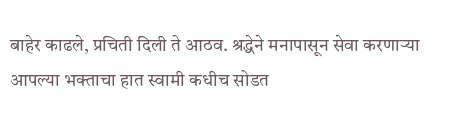बाहेर काढले, प्रचिती दिली ते आठव. श्रद्धेने मनापासून सेवा करणाऱ्या आपल्या भक्ताचा हात स्वामी कधीच सोडत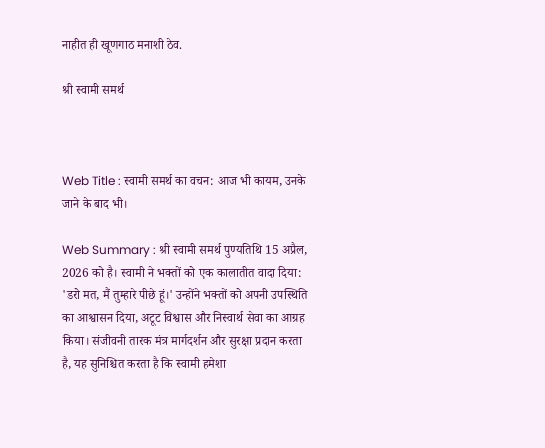नाहीत ही खूणगाठ मनाशी ठेव.

श्री स्वामी समर्थ



Web Title : स्वामी समर्थ का वचन: आज भी कायम, उनके जाने के बाद भी।

Web Summary : श्री स्वामी समर्थ पुण्यतिथि 15 अप्रैल, 2026 को है। स्वामी ने भक्तों को एक कालातीत वादा दिया: 'डरो मत, मैं तुम्हारे पीछे हूं।' उन्होंने भक्तों को अपनी उपस्थिति का आश्वासन दिया, अटूट विश्वास और निस्वार्थ सेवा का आग्रह किया। संजीवनी तारक मंत्र मार्गदर्शन और सुरक्षा प्रदान करता है, यह सुनिश्चित करता है कि स्वामी हमेशा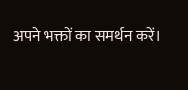अपने भक्तों का समर्थन करें।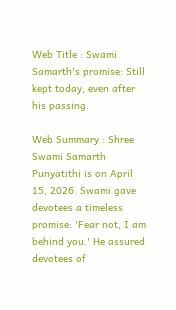Web Title : Swami Samarth's promise: Still kept today, even after his passing.

Web Summary : Shree Swami Samarth Punyatithi is on April 15, 2026. Swami gave devotees a timeless promise: 'Fear not, I am behind you.' He assured devotees of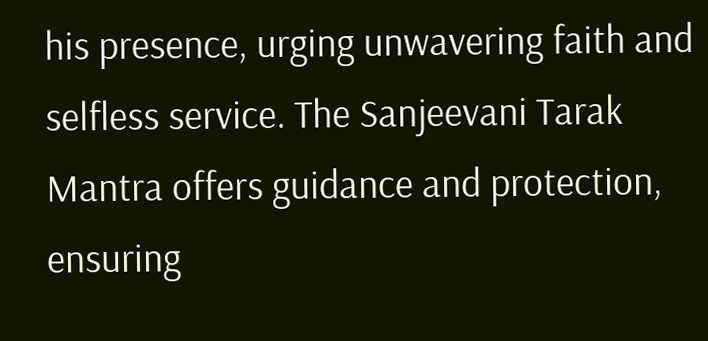his presence, urging unwavering faith and selfless service. The Sanjeevani Tarak Mantra offers guidance and protection, ensuring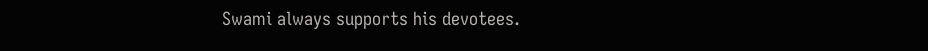Swami always supports his devotees.